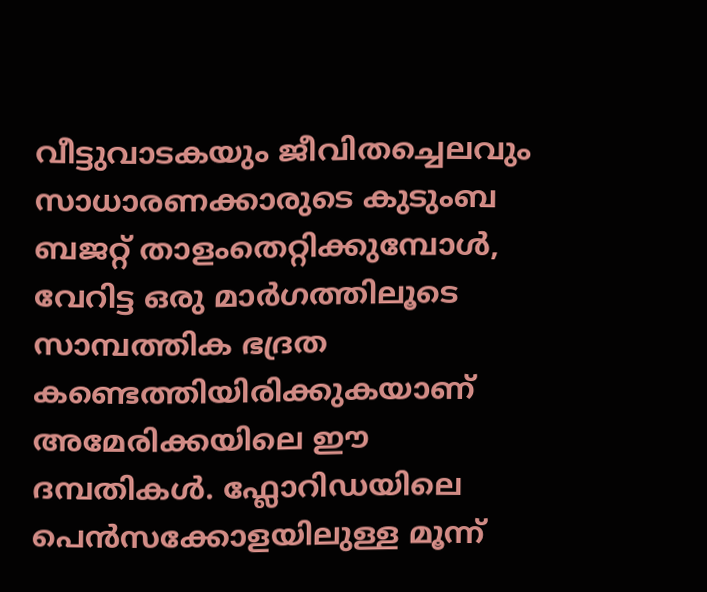വീട്ടുവാടകയും ജീവിതച്ചെലവും സാധാരണക്കാരുടെ കുടുംബ ബജറ്റ് താളംതെറ്റിക്കുമ്പോൾ, വേറിട്ട ഒരു മാർഗത്തിലൂടെ സാമ്പത്തിക ഭദ്രത കണ്ടെത്തിയിരിക്കുകയാണ് അമേരിക്കയിലെ ഈ ദമ്പതികൾ. ഫ്ലോറിഡയിലെ പെൻസക്കോളയിലുള്ള മൂന്ന്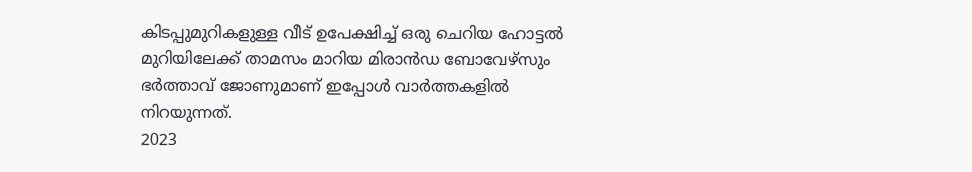കിടപ്പുമുറികളുള്ള വീട് ഉപേക്ഷിച്ച് ഒരു ചെറിയ ഹോട്ടൽ മുറിയിലേക്ക് താമസം മാറിയ മിരാൻഡ ബോവേഴ്സും ഭർത്താവ് ജോണുമാണ് ഇപ്പോൾ വാർത്തകളിൽ നിറയുന്നത്.
2023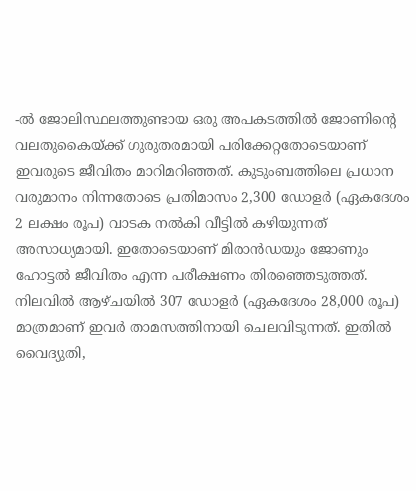-ൽ ജോലിസ്ഥലത്തുണ്ടായ ഒരു അപകടത്തിൽ ജോണിന്റെ വലതുകൈയ്ക്ക് ഗുരുതരമായി പരിക്കേറ്റതോടെയാണ് ഇവരുടെ ജീവിതം മാറിമറിഞ്ഞത്. കുടുംബത്തിലെ പ്രധാന വരുമാനം നിന്നതോടെ പ്രതിമാസം 2,300 ഡോളർ (ഏകദേശം 2 ലക്ഷം രൂപ) വാടക നൽകി വീട്ടിൽ കഴിയുന്നത് അസാധ്യമായി. ഇതോടെയാണ് മിരാൻഡയും ജോണും ഹോട്ടൽ ജീവിതം എന്ന പരീക്ഷണം തിരഞ്ഞെടുത്തത്.
നിലവിൽ ആഴ്ചയിൽ 307 ഡോളർ (ഏകദേശം 28,000 രൂപ) മാത്രമാണ് ഇവർ താമസത്തിനായി ചെലവിടുന്നത്. ഇതിൽ വൈദ്യുതി,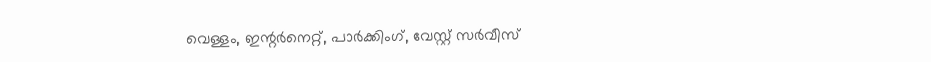വെള്ളം, ഇന്റർനെറ്റ്, പാർക്കിംഗ്, വേസ്റ്റ് സർവീസ്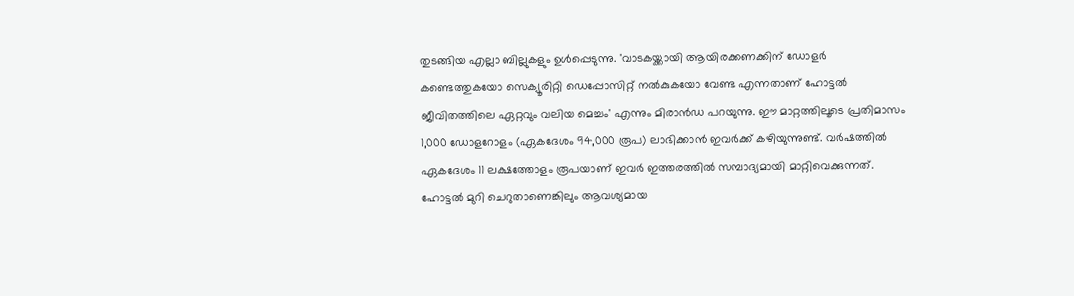തുടങ്ങിയ എല്ലാ ബില്ലുകളും ഉൾപ്പെടുന്നു. 'വാടകയ്ക്കായി ആയിരക്കണക്കിന് ഡോളർ കണ്ടെത്തുകയോ സെക്യൂരിറ്റി ഡെപ്പോസിറ്റ് നൽകുകയോ വേണ്ട എന്നതാണ് ഹോട്ടൽ ജീവിതത്തിലെ ഏറ്റവും വലിയ മെച്ചം' എന്നും മിരാൻഡ പറയുന്നു. ഈ മാറ്റത്തിലൂടെ പ്രതിമാസം 1,000 ഡോളറോളം (ഏകദേശം 94,000 രൂപ) ലാഭിക്കാൻ ഇവർക്ക് കഴിയുന്നുണ്ട്. വർഷത്തിൽ ഏകദേശം 11 ലക്ഷത്തോളം രൂപയാണ് ഇവർ ഇത്തരത്തിൽ സമ്പാദ്യമായി മാറ്റിവെക്കുന്നത്.
ഹോട്ടൽ മുറി ചെറുതാണെങ്കിലും ആവശ്യമായ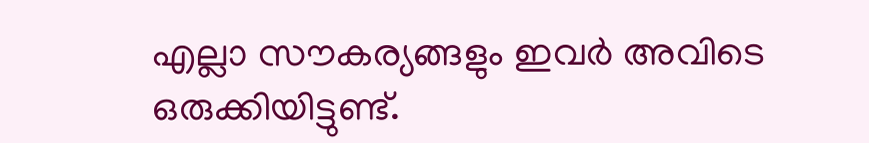എല്ലാ സൗകര്യങ്ങളും ഇവർ അവിടെ ഒരുക്കിയിട്ടുണ്ട്.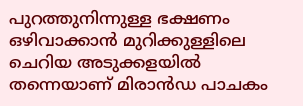പുറത്തുനിന്നുള്ള ഭക്ഷണം ഒഴിവാക്കാൻ മുറിക്കുള്ളിലെ ചെറിയ അടുക്കളയിൽ തന്നെയാണ് മിരാൻഡ പാചകം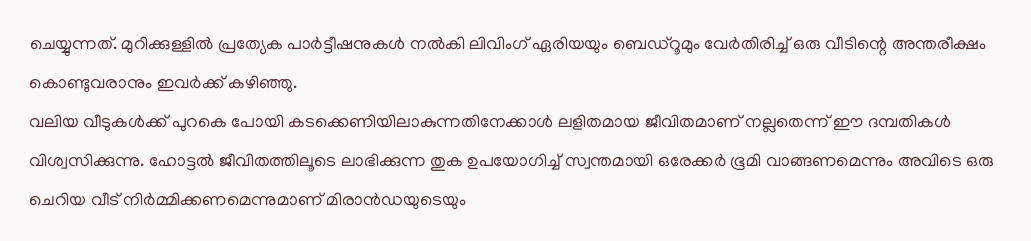ചെയ്യുന്നത്. മുറിക്കുള്ളിൽ പ്രത്യേക പാർട്ടീഷനുകൾ നൽകി ലിവിംഗ് ഏരിയയും ബെഡ്റൂമും വേർതിരിച്ച് ഒരു വീടിന്റെ അന്തരീക്ഷം കൊണ്ടുവരാനും ഇവർക്ക് കഴിഞ്ഞു.
വലിയ വീടുകൾക്ക് പുറകെ പോയി കടക്കെണിയിലാകുന്നതിനേക്കാൾ ലളിതമായ ജീവിതമാണ് നല്ലതെന്ന് ഈ ദമ്പതികൾ വിശ്വസിക്കുന്നു. ഹോട്ടൽ ജീവിതത്തിലൂടെ ലാഭിക്കുന്ന തുക ഉപയോഗിച്ച് സ്വന്തമായി ഒരേക്കർ ഭൂമി വാങ്ങണമെന്നും അവിടെ ഒരു ചെറിയ വീട് നിർമ്മിക്കണമെന്നുമാണ് മിരാൻഡയുടെയും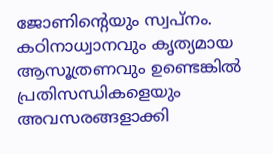ജോണിന്റെയും സ്വപ്നം. കഠിനാധ്വാനവും കൃത്യമായ ആസൂത്രണവും ഉണ്ടെങ്കിൽ പ്രതിസന്ധികളെയും അവസരങ്ങളാക്കി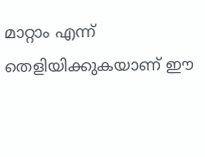മാറ്റാം എന്ന് തെളിയിക്കുകയാണ് ഈ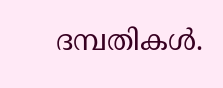ദമ്പതികൾ.